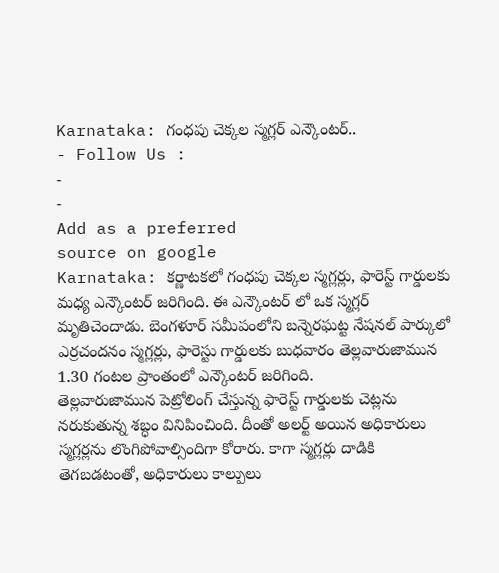Karnataka: గంధపు చెక్కల స్మగ్లర్ ఎన్కౌంటర్..
- Follow Us :
-
-
Add as a preferred
source on google
Karnataka: కర్ణాటకలో గంధపు చెక్కల స్మగ్లర్లు, ఫారెస్ట్ గార్డులకు మధ్య ఎన్కౌంటర్ జరిగింది. ఈ ఎన్కౌంటర్ లో ఒక స్మగ్లర్ మృతిచెందాడు. బెంగళూర్ సమీపంలోని బన్నెరఘట్ట నేషనల్ పార్కులో ఎర్రచందనం స్మగ్లర్లు, ఫారెస్టు గార్డులకు బుధవారం తెల్లవారుజామున 1.30 గంటల ప్రాంతంలో ఎన్కౌంటర్ జరిగింది.
తెల్లవారుజామున పెట్రోలింగ్ చేస్తున్న ఫారెస్ట్ గార్డులకు చెట్లను నరుకుతున్న శబ్ధం వినిపించింది. దీంతో అలర్ట్ అయిన అధికారులు స్మగ్లర్లను లొంగిపోవాల్సిందిగా కోరారు. కాగా స్మగ్లర్లు దాడికి తెగబడటంతో, అధికారులు కాల్పులు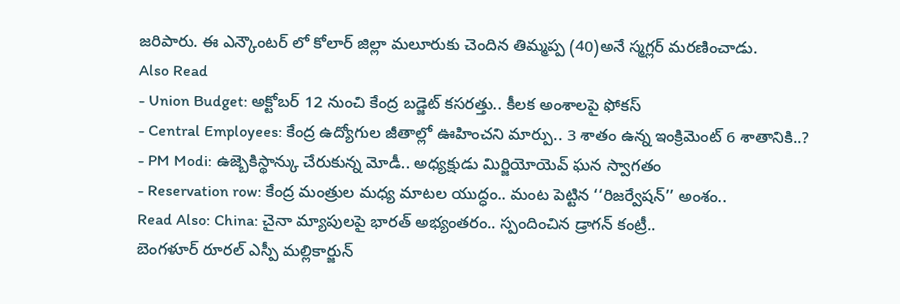జరిపారు. ఈ ఎన్కౌంటర్ లో కోలార్ జిల్లా మలూరుకు చెందిన తిమ్మప్ప (40)అనే స్మగ్లర్ మరణించాడు.
Also Read
- Union Budget: అక్టోబర్ 12 నుంచి కేంద్ర బడ్జెట్ కసరత్తు.. కీలక అంశాలపై ఫోకస్
- Central Employees: కేంద్ర ఉద్యోగుల జీతాల్లో ఊహించని మార్పు.. 3 శాతం ఉన్న ఇంక్రిమెంట్ 6 శాతానికి..?
- PM Modi: ఉజ్బెకిస్థాన్కు చేరుకున్న మోడీ.. అధ్యక్షుడు మిర్జియోయెవ్ ఘన స్వాగతం
- Reservation row: కేంద్ర మంత్రుల మధ్య మాటల యుద్ధం.. మంట పెట్టిన ‘‘రిజర్వేషన్’’ అంశం..
Read Also: China: చైనా మ్యాపులపై భారత్ అభ్యంతరం.. స్పందించిన డ్రాగన్ కంట్రీ..
బెంగళూర్ రూరల్ ఎస్పీ మల్లికార్జున్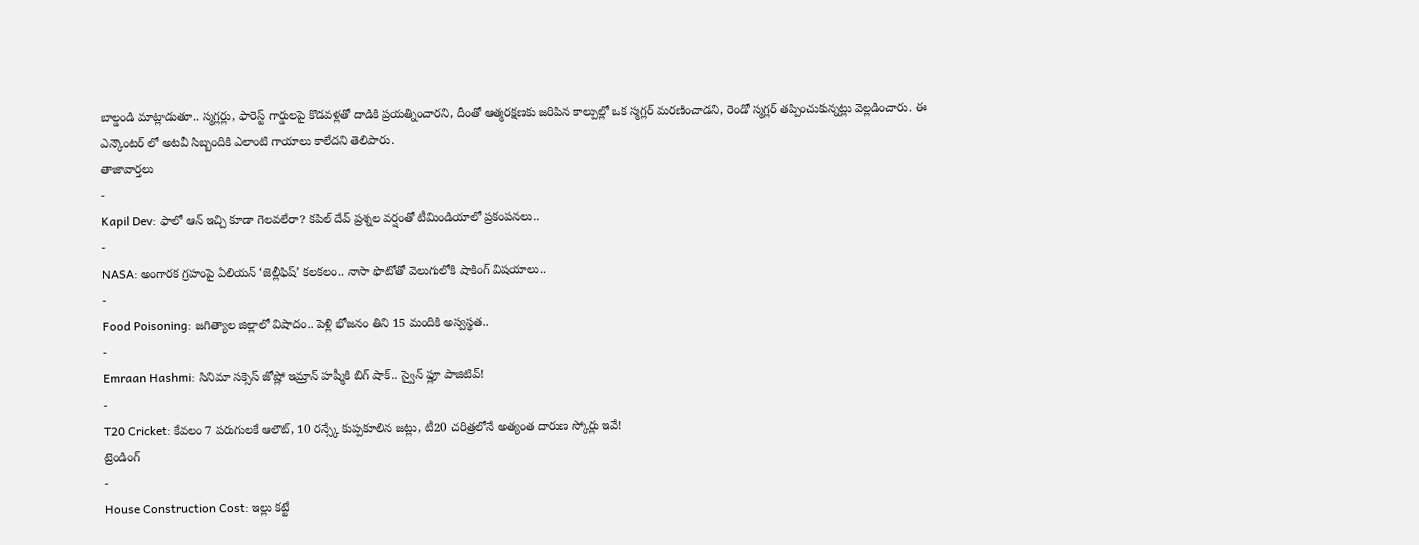బాల్డండి మాట్లాడుతూ.. స్మగ్లర్లు, ఫారెస్ట్ గార్డులపై కొడవళ్లతో దాడికి ప్రయత్నించారని, దీంతో ఆత్మరక్షణకు జరిపిన కాల్పుల్లో ఒక స్మగ్లర్ మరణించాడని, రెండో స్మగ్లర్ తప్పించుకున్నట్లు వెల్లడించారు. ఈ ఎన్కౌంటర్ లో అటవీ సిబ్బందికి ఎలాంటి గాయాలు కాలేదని తెలిపారు.
తాజావార్తలు
-
Kapil Dev: ఫాలో ఆన్ ఇచ్చి కూడా గెలవలేరా? కపిల్ దేవ్ ప్రశ్నల వర్షంతో టీమిండియాలో ప్రకంపనలు..
-
NASA: అంగారక గ్రహంపై ఏలియన్ ‘జెల్లీఫిష్’ కలకలం.. నాసా ఫొటోతో వెలుగులోకి షాకింగ్ విషయాలు..
-
Food Poisoning: జగిత్యాల జిల్లాలో విషాదం.. పెళ్లి భోజనం తిని 15 మందికి అస్వస్థత..
-
Emraan Hashmi: సినిమా సక్సెస్ జోష్లో ఇమ్రాన్ హష్మీకి బిగ్ షాక్.. స్వైన్ ఫ్లూ పాజిటివ్!
-
T20 Cricket: కేవలం 7 పరుగులకే ఆలౌట్, 10 రన్స్కే కుప్పకూలిన జట్లు, టీ20 చరిత్రలోనే అత్యంత దారుణ స్కోర్లు ఇవే!
ట్రెండింగ్
-
House Construction Cost: ఇల్లు కట్టే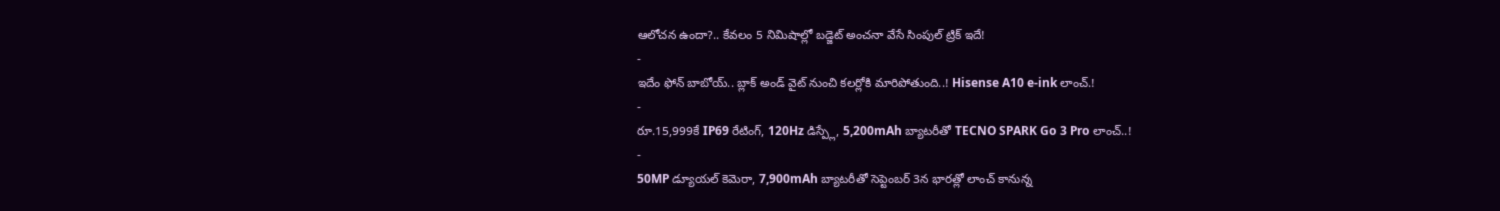ఆలోచన ఉందా?.. కేవలం 5 నిమిషాల్లో బడ్జెట్ అంచనా వేసే సింపుల్ ట్రిక్ ఇదే!
-
ఇదేం ఫోన్ బాబోయ్.. బ్లాక్ అండ్ వైట్ నుంచి కలర్లోకి మారిపోతుంది..! Hisense A10 e-ink లాంచ్.!
-
రూ.15,999కే IP69 రేటింగ్, 120Hz డిస్ప్లే, 5,200mAh బ్యాటరీతో TECNO SPARK Go 3 Pro లాంచ్..!
-
50MP డ్యూయల్ కెమెరా, 7,900mAh బ్యాటరీతో సెప్టెంబర్ 3న భారత్లో లాంచ్ కానున్న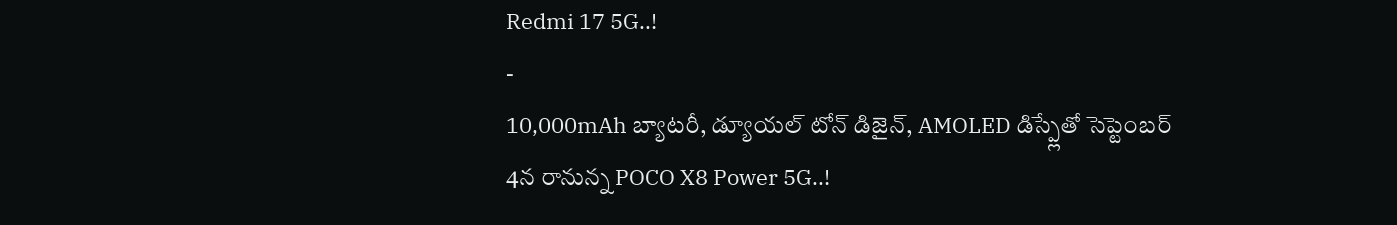Redmi 17 5G..!
-
10,000mAh బ్యాటరీ, డ్యూయల్ టోన్ డిజైన్, AMOLED డిస్ప్లేతో సెప్టెంబర్ 4న రానున్న POCO X8 Power 5G..!